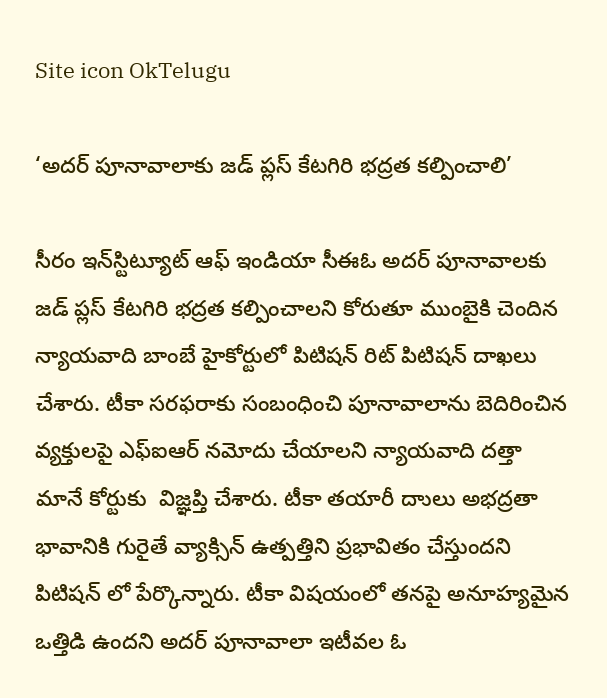Site icon OkTelugu

‘అదర్‌ పూనావాలాకు జడ్‌ ప్లస్‌ కేటగిరి భద్రత కల్పించాలి’

సీరం ఇన్‌స్టిట్యూట్‌ ఆఫ్‌ ఇండియా సీఈఓ అదర్ పూనావాలకు జడ్ ప్లస్ కేటగిరి భద్రత కల్పించాలని కోరుతూ ముంబైకి చెందిన న్యాయవాది బాంబే హైకోర్టులో పిటిషన్ రిట్ పిటిషన్ దాఖలు చేశారు. టీకా సరఫరాకు సంబంధించి పూనావాలాను బెదిరించిన వ్యక్తులపై ఎఫ్ఐఆర్ నమోదు చేయాలని న్యాయవాది దత్తా మానే కోర్టుకు  విజ్ఞప్తి చేశారు. టీకా తయారీ దాులు అభద్రతా భావానికి గురైతే వ్యాక్సిన్ ఉత్పత్తిని ప్రభావితం చేస్తుందని పిటిషన్ లో పేర్కొన్నారు. టీకా విషయంలో తనపై అనూహ్యమైన ఒత్తిడి ఉందని అదర్ పూనావాలా ఇటీవల ఓ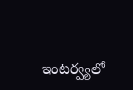ఇంటర్వ్యలో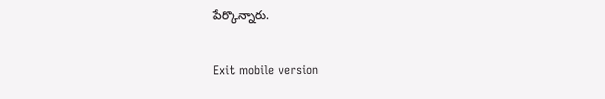పేర్కొన్నారు.

Exit mobile version